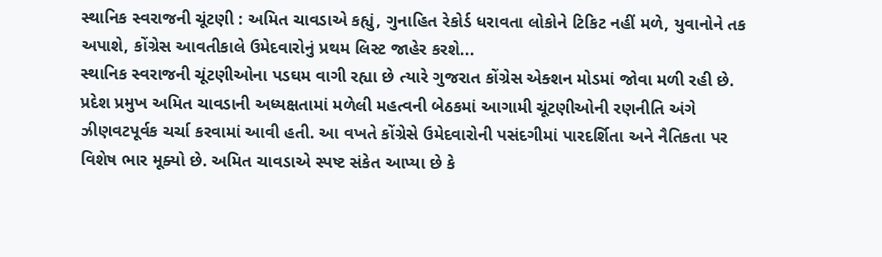સ્થાનિક સ્વરાજની ચૂંટણી : અમિત ચાવડાએ કહ્યું, ગુનાહિત રેકોર્ડ ધરાવતા લોકોને ટિકિટ નહીં મળે, યુવાનોને તક અપાશે, કોંગ્રેસ આવતીકાલે ઉમેદવારોનું પ્રથમ લિસ્ટ જાહેર કરશે...
સ્થાનિક સ્વરાજની ચૂંટણીઓના પડઘમ વાગી રહ્યા છે ત્યારે ગુજરાત કોંગ્રેસ એક્શન મોડમાં જોવા મળી રહી છે. પ્રદેશ પ્રમુખ અમિત ચાવડાની અધ્યક્ષતામાં મળેલી મહત્વની બેઠકમાં આગામી ચૂંટણીઓની રણનીતિ અંગે ઝીણવટપૂર્વક ચર્ચા કરવામાં આવી હતી. આ વખતે કોંગ્રેસે ઉમેદવારોની પસંદગીમાં પારદર્શિતા અને નૈતિકતા પર વિશેષ ભાર મૂક્યો છે. અમિત ચાવડાએ સ્પષ્ટ સંકેત આપ્યા છે કે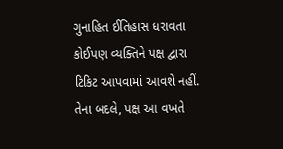ગુનાહિત ઈતિહાસ ધરાવતા કોઈપણ વ્યક્તિને પક્ષ દ્વારા ટિકિટ આપવામાં આવશે નહીં. તેના બદલે, પક્ષ આ વખતે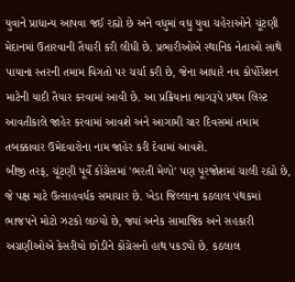યુવાને પ્રાધાન્ય આપવા જઈ રહ્યો છે અને વધુમાં વધુ યુવા ચહેરાઓને ચૂંટણી મેદાનમાં ઉતારવાની તૈયારી કરી લીધી છે. પ્રભારીઓએ સ્થાનિક નેતાઓ સાથે પાયાના સ્તરની તમામ વિગતો પર ચર્ચા કરી છે, જેના આધારે નવ કોર્પોરેશન માટેની યાદી તૈયાર કરવામાં આવી છે. આ પ્રક્રિયાના ભાગરૂપે પ્રથમ લિસ્ટ આવતીકાલે જાહેર કરવામાં આવશે અને આગામી ચાર દિવસમાં તમામ તબક્કાવાર ઉમેદવારોના નામ જાહેર કરી દેવામાં આવશે.
બીજી તરફ, ચૂંટણી પૂર્વે કોંગ્રેસમાં 'ભરતી મેળો' પણ પૂરજોશમાં ચાલી રહ્યો છે, જે પક્ષ માટે ઉત્સાહવર્ધક સમાચાર છે. ખેડા જિલ્લાના કઠલાલ પંથકમાં ભાજપને મોટો ઝટકો લાગ્યો છે, જ્યાં અનેક સામાજિક અને સહકારી અગ્રણીઓએ કેસરીયો છોડીને કોંગ્રેસનો હાથ પકડ્યો છે. કઠલાલ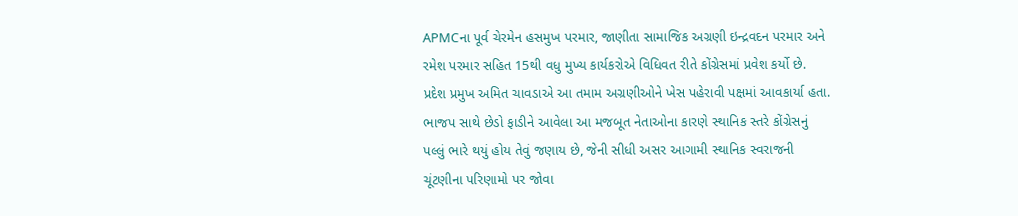APMCના પૂર્વ ચેરમેન હસમુખ પરમાર, જાણીતા સામાજિક અગ્રણી ઇન્દ્રવદન પરમાર અને રમેશ પરમાર સહિત 15થી વધુ મુખ્ય કાર્યકરોએ વિધિવત રીતે કોંગ્રેસમાં પ્રવેશ કર્યો છે.
પ્રદેશ પ્રમુખ અમિત ચાવડાએ આ તમામ અગ્રણીઓને ખેસ પહેરાવી પક્ષમાં આવકાર્યા હતા. ભાજપ સાથે છેડો ફાડીને આવેલા આ મજબૂત નેતાઓના કારણે સ્થાનિક સ્તરે કોંગ્રેસનું પલ્લું ભારે થયું હોય તેવું જણાય છે, જેની સીધી અસર આગામી સ્થાનિક સ્વરાજની ચૂંટણીના પરિણામો પર જોવા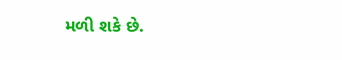મળી શકે છે.